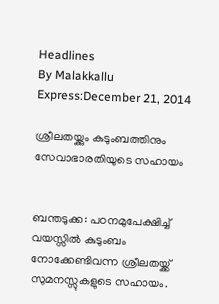Headlines
By Malakkallu Express:December 21, 2014

ശ്രീലതയ്ക്കും കുടുംബത്തിനും സേവാഭാരതിയുടെ സഹായം


ബന്തടുക്ക: പഠനമുപേക്ഷിച്ച് വയസ്സില്‍ കുടുംബം നോക്കേണ്ടിവന്ന ശ്രീലതയ്ക്ക് സുമനസ്സുകളുടെ സഹായം.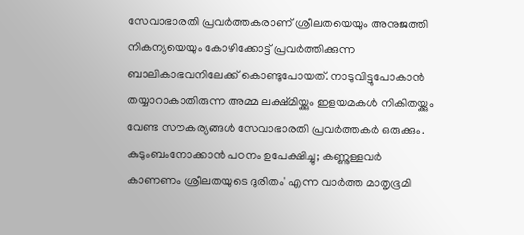സേവാഭാരതി പ്രവര്‍ത്തകരാണ് ശ്രീലതയെയും അനുജത്തി നികന്യയെയും കോഴിക്കോട്ട് പ്രവര്‍ത്തിക്കുന്ന ബാലികാഭവനിലേക്ക് കൊണ്ടുപോയത്. നാടുവിട്ടുപോകാന്‍ തയ്യാറാകാതിരുന്ന അമ്മ ലക്ഷ്മിയ്ക്കും ഇളയമകള്‍ നികിതയ്ക്കും വേണ്ട സൗകര്യങ്ങള്‍ സേവാഭാരതി പ്രവര്‍ത്തകര്‍ ഒരുക്കും.
കുടുംബംനോക്കാന്‍ പഠനം ഉപേക്ഷിച്ചു; കണ്ണുള്ളവര്‍ കാണണം ശ്രീലതയുടെ ദുരിതം' എന്ന വാര്‍ത്ത മാതൃഭൂമി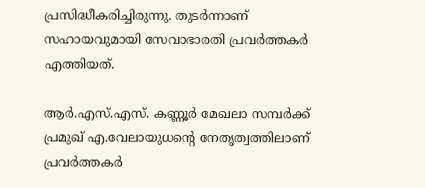പ്രസിദ്ധീകരിച്ചിരുന്നു. തുടര്‍ന്നാണ് സഹായവുമായി സേവാഭാരതി പ്രവര്‍ത്തകര്‍ എത്തിയത്.

ആര്‍.എസ്.എസ്. കണ്ണൂര്‍ മേഖലാ സമ്പര്‍ക്ക് പ്രമുഖ് എ.വേലായുധന്റെ നേതൃത്വത്തിലാണ് പ്രവര്‍ത്തകര്‍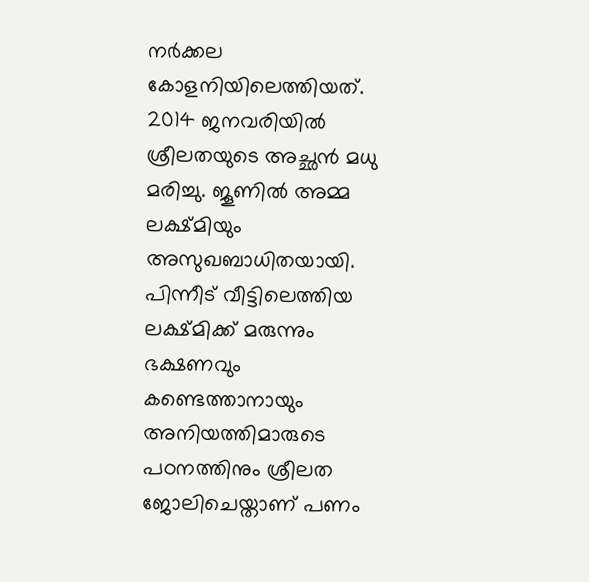നര്‍ക്കല കോളനിയിലെത്തിയത്.
2014 ജനവരിയില്‍ ശ്രീലതയുടെ അച്ഛന്‍ മധു മരിച്ചു. ജൂണില്‍ അമ്മ ലക്ഷ്മിയും അസുഖബാധിതയായി. പിന്നീട് വീട്ടിലെത്തിയ ലക്ഷ്മിക്ക് മരുന്നും ഭക്ഷണവും കണ്ടെത്താനായും അനിയത്തിമാരുടെ പഠനത്തിനും ശ്രീലത ജോലിചെയ്താണ് പണം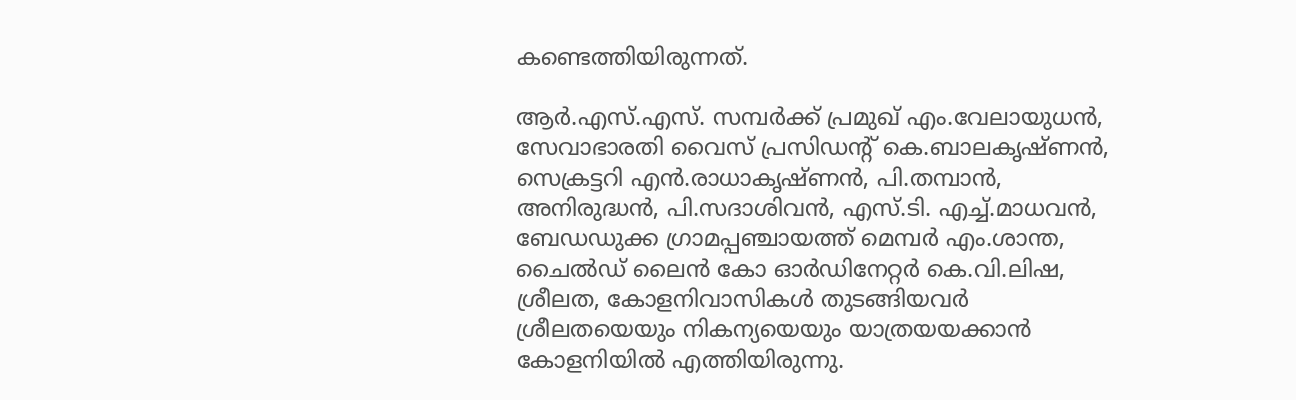കണ്ടെത്തിയിരുന്നത്.

ആര്‍.എസ്.എസ്. സമ്പര്‍ക്ക് പ്രമുഖ് എം.വേലായുധന്‍, സേവാഭാരതി വൈസ് പ്രസിഡന്റ് കെ.ബാലകൃഷ്ണന്‍, സെക്രട്ടറി എന്‍.രാധാകൃഷ്ണന്‍, പി.തമ്പാന്‍, അനിരുദ്ധന്‍, പി.സദാശിവന്‍, എസ്.ടി. എച്ച്.മാധവന്‍, ബേഡഡുക്ക ഗ്രാമപ്പഞ്ചായത്ത് മെമ്പര്‍ എം.ശാന്ത, ചൈല്‍ഡ് ലൈന്‍ കോ ഓര്‍ഡിനേറ്റര്‍ കെ.വി.ലിഷ, ശ്രീലത, കോളനിവാസികള്‍ തുടങ്ങിയവര്‍ ശ്രീലതയെയും നികന്യയെയും യാത്രയയക്കാന്‍ കോളനിയില്‍ എത്തിയിരുന്നു.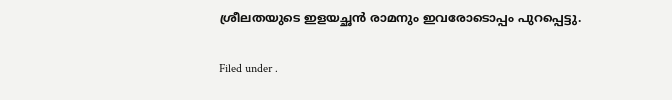ശ്രീലതയുടെ ഇളയച്ഛന്‍ രാമനും ഇവരോടൊപ്പം പുറപ്പെട്ടു.

Filed under .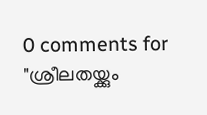0 comments for "ശ്രീലതയ്ക്കും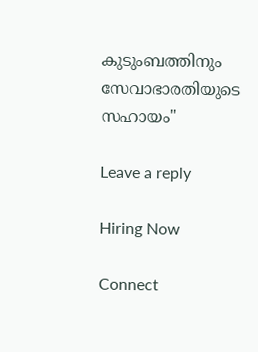കുടുംബത്തിനും സേവാഭാരതിയുടെ സഹായം"

Leave a reply

Hiring Now

Connect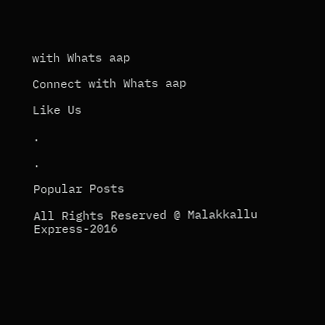with Whats aap

Connect with Whats aap

Like Us

.

.

Popular Posts

All Rights Reserved @ Malakkallu Express-2016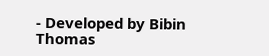- Developed by Bibin Thomas